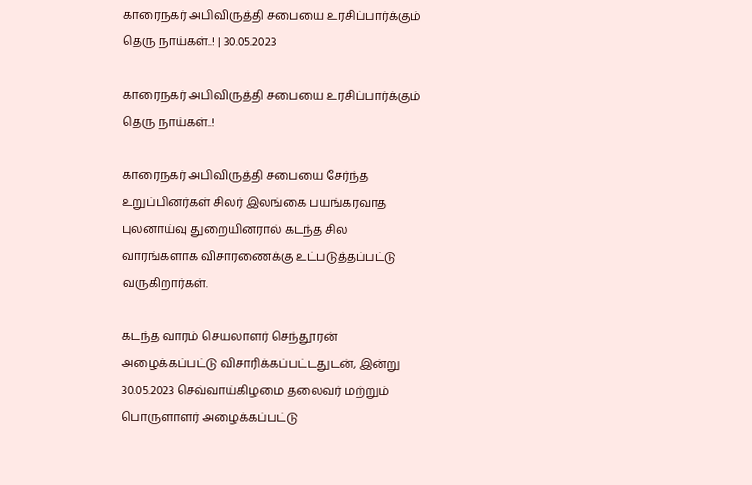காரைநகர் அபிவிருத்தி சபையை உரசிப்பார்க்கும் தெரு நாய்கள்..! | 30.05.2023

காரைநகர் அபிவிருத்தி சபையை உரசிப்பார்க்கும் தெரு நாய்கள்..!

காரைநகர் அபிவிருத்தி சபையை சேர்ந்த உறுப்பினர்கள் சிலர் இலங்கை பயங்கரவாத புலனாய்வு துறையினரால் கடந்த சில வாரங்களாக விசாரணைக்கு உட்படுத்தப்பட்டு வருகிறார்கள்.

கடந்த வாரம் செயலாளர் செந்தூரன் அழைக்கப்பட்டு விசாரிக்கப்பட்டதுடன், இன்று 30.05.2023 செவ்வாய்கிழமை தலைவர் மற்றும் பொருளாளர் அழைக்கப்பட்டு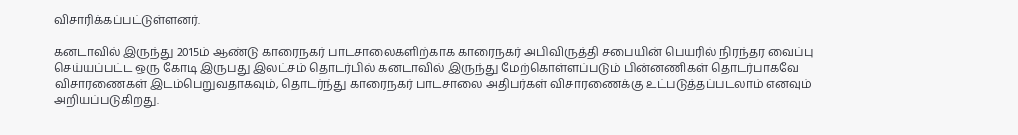விசாரிக்கப்பட்டுள்ளனர்.

கனடாவில் இருந்து 2015ம் ஆண்டு காரைநகர் பாடசாலைகளிற்காக காரைநகர் அபிவிருத்தி சபையின் பெயரில் நிரந்தர வைப்பு செய்யப்பட்ட ஒரு கோடி இருபது இலட்சம் தொடர்பில் கனடாவில் இருந்து மேற்கொள்ளப்படும் பின்னணிகள் தொடர்பாகவே விசாரணைகள் இடம்பெறுவதாகவும், தொடர்ந்து காரைநகர் பாடசாலை அதிபர்கள் விசாரணைக்கு உட்படுத்தப்படலாம் எனவும் அறியப்படுகிறது.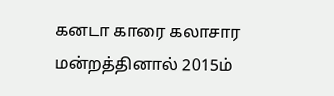கனடா காரை கலாசார மன்றத்தினால் 2015ம்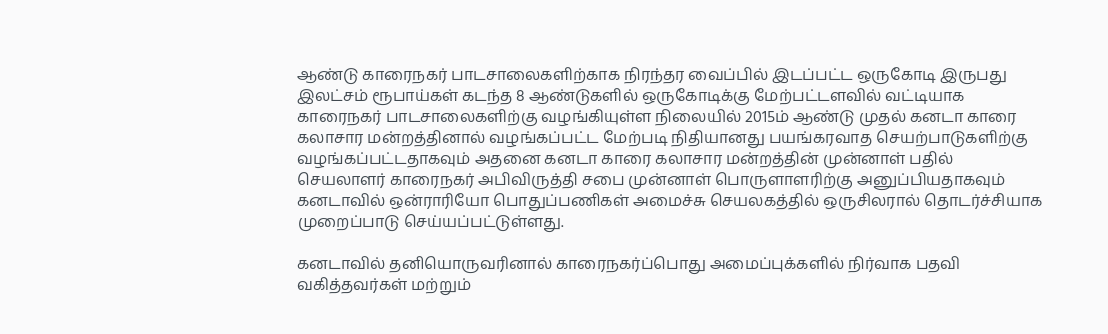ஆண்டு காரைநகர் பாடசாலைகளிற்காக நிரந்தர வைப்பில் இடப்பட்ட ஒருகோடி இருபது இலட்சம் ரூபாய்கள் கடந்த 8 ஆண்டுகளில் ஒருகோடிக்கு மேற்பட்டளவில் வட்டியாக காரைநகர் பாடசாலைகளிற்கு வழங்கியுள்ள நிலையில் 2015ம் ஆண்டு முதல் கனடா காரை கலாசார மன்றத்தினால் வழங்கப்பட்ட மேற்படி நிதியானது பயங்கரவாத செயற்பாடுகளிற்கு வழங்கப்பட்டதாகவும் அதனை கனடா காரை கலாசார மன்றத்தின் முன்னாள் பதில் செயலாளர் காரைநகர் அபிவிருத்தி சபை முன்னாள் பொருளாளரிற்கு அனுப்பியதாகவும் கனடாவில் ஒன்ராரியோ பொதுப்பணிகள் அமைச்சு செயலகத்தில் ஒருசிலரால் தொடர்ச்சியாக முறைப்பாடு செய்யப்பட்டுள்ளது.

கனடாவில் தனியொருவரினால் காரைநகர்ப்பொது அமைப்புக்களில் நிர்வாக பதவி வகித்தவர்கள் மற்றும்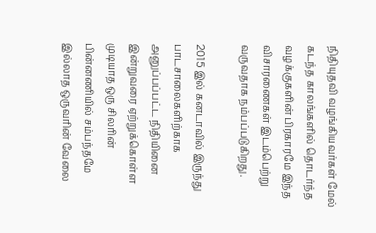நிதியுதவி வழங்கியவர்கள் மேல் கடந்த காலங்களில் தொடர்ந்த வழக்குகளின் பிரகாரமே இந்த விசாரணைகள் இடம்பெற்று வருவதாக நம்பப்படுகிறது.

2015 இல் கனடாவில் இருந்து பாடசாலைகளிற்காக அனுப்பப்பட்ட நிதியினை இன்றுவரை ஏற்றுக்கொள்ள முடியாத ஒரு சிலரின் பின்னணியில் சம்பந்தமே இல்லாத ஒருவரின் வேலை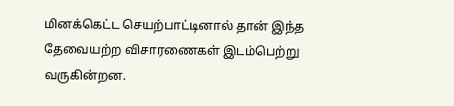மினக்கெட்ட செயற்பாட்டினால் தான் இந்த தேவையற்ற விசாரணைகள் இடம்பெற்று வருகின்றன.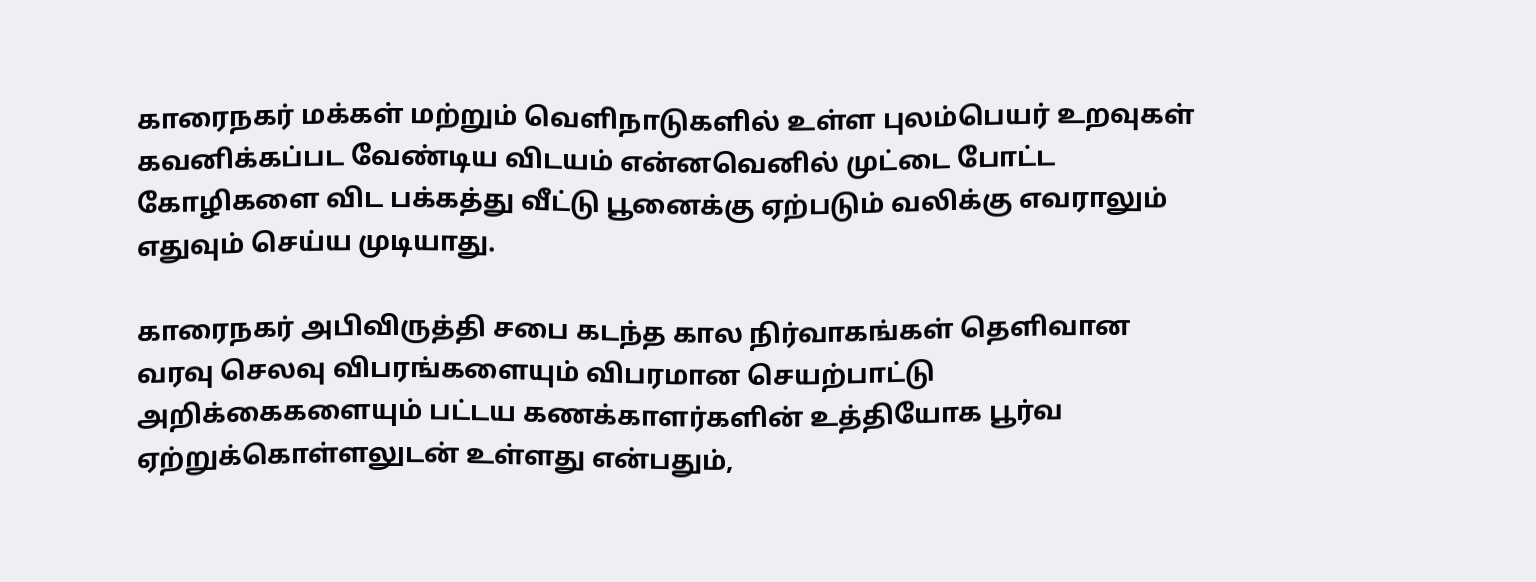காரைநகர் மக்கள் மற்றும் வெளிநாடுகளில் உள்ள புலம்பெயர் உறவுகள் கவனிக்கப்பட வேண்டிய விடயம் என்னவெனில் முட்டை போட்ட கோழிகளை விட பக்கத்து வீட்டு பூனைக்கு ஏற்படும் வலிக்கு எவராலும் எதுவும் செய்ய முடியாது.

காரைநகர் அபிவிருத்தி சபை கடந்த கால நிர்வாகங்கள் தெளிவான வரவு செலவு விபரங்களையும் விபரமான செயற்பாட்டு அறிக்கைகளையும் பட்டய கணக்காளர்களின் உத்தியோக பூர்வ ஏற்றுக்கொள்ளலுடன் உள்ளது என்பதும்,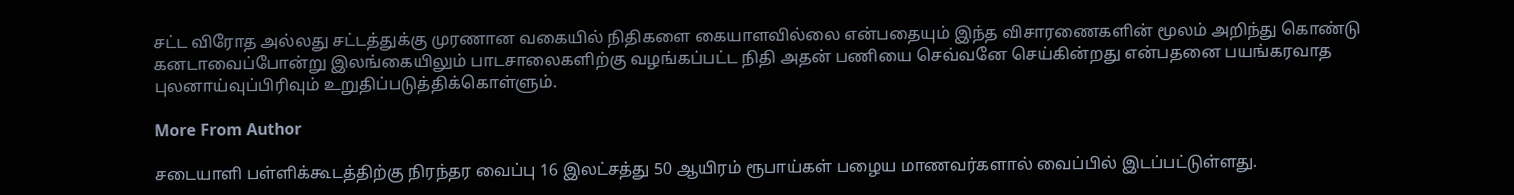சட்ட விரோத அல்லது சட்டத்துக்கு முரணான வகையில் நிதிகளை கையாளவில்லை என்பதையும் இந்த விசாரணைகளின் மூலம் அறிந்து கொண்டு கனடாவைப்போன்று இலங்கையிலும் பாடசாலைகளிற்கு வழங்கப்பட்ட நிதி அதன் பணியை செவ்வனே செய்கின்றது என்பதனை பயங்கரவாத புலனாய்வுப்பிரிவும் உறுதிப்படுத்திக்கொள்ளும்.

More From Author

சடையாளி பள்ளிக்கூடத்திற்கு நிரந்தர வைப்பு 16 இலட்சத்து 50 ஆயிரம் ரூபாய்கள் பழைய மாணவர்களால் வைப்பில் இடப்பட்டுள்ளது.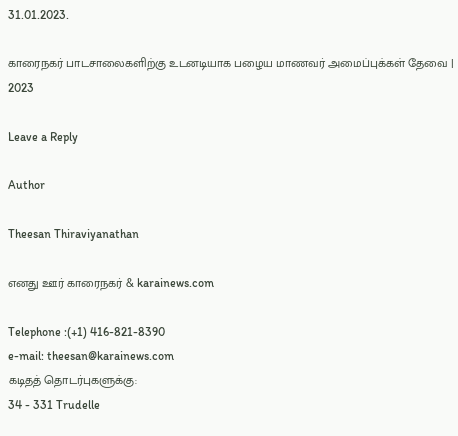31.01.2023.

காரைநகர் பாடசாலைகளிற்கு உடனடியாக பழைய மாணவர் அமைப்புக்கள் தேவை | 2023

Leave a Reply

Author

Theesan Thiraviyanathan

எனது ஊர் காரைநகர் & karainews.com

Telephone :(+1) 416-821-8390
e-mail: theesan@karainews.com
கடிதத் தொடர்புகளுக்கு:
34 - 331 Trudelle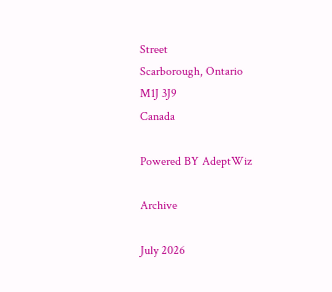Street
Scarborough, Ontario
M1J 3J9
Canada

Powered BY AdeptWiz

Archive

July 2026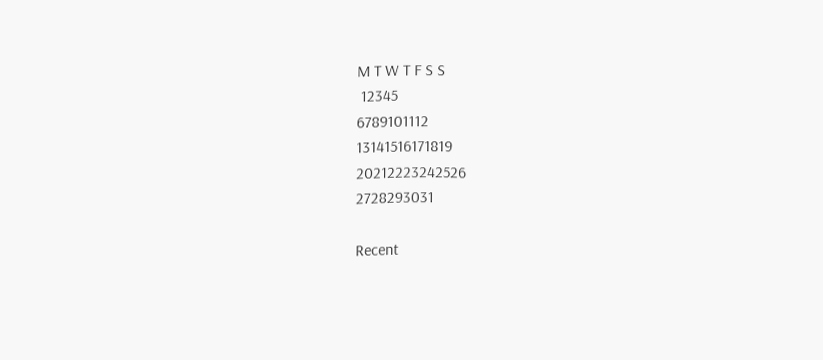M T W T F S S
 12345
6789101112
13141516171819
20212223242526
2728293031

Recent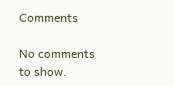Comments

No comments to show.